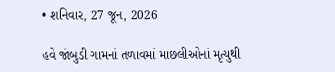• શનિવાર, 27 જૂન, 2026

હવે જાંબુડી ગામનાં તળાવમાં માછલીઓનાં મૃત્યુથી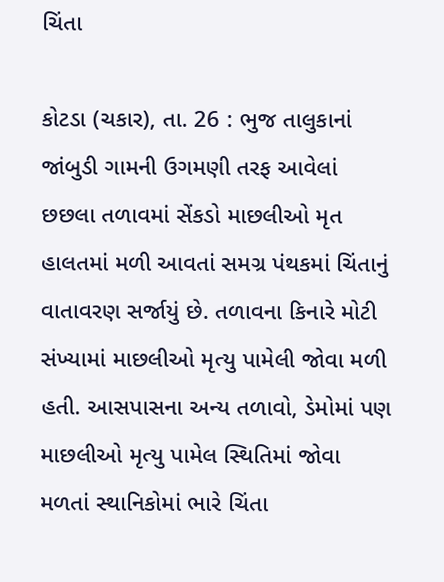ચિંતા

કોટડા (ચકાર), તા. 26 : ભુજ તાલુકાનાં જાંબુડી ગામની ઉગમણી તરફ આવેલાં છછલા તળાવમાં સેંકડો માછલીઓ મૃત હાલતમાં મળી આવતાં સમગ્ર પંથકમાં ચિંતાનું વાતાવરણ સર્જાયું છે. તળાવના કિનારે મોટી સંખ્યામાં માછલીઓ મૃત્યુ પામેલી જોવા મળી  હતી. આસપાસના અન્ય તળાવો, ડેમોમાં પણ માછલીઓ મૃત્યુ પામેલ સ્થિતિમાં જોવા મળતાં સ્થાનિકોમાં ભારે ચિંતા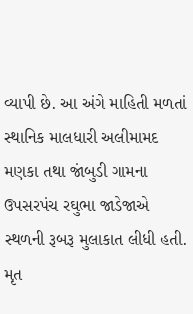વ્યાપી છે. આ અંગે માહિતી મળતાં સ્થાનિક માલધારી અલીમામદ મણકા તથા જાંબુડી ગામના ઉપસરપંચ રઘુભા જાડેજાએ સ્થળની રૂબરૂ મુલાકાત લીધી હતી.  મૃત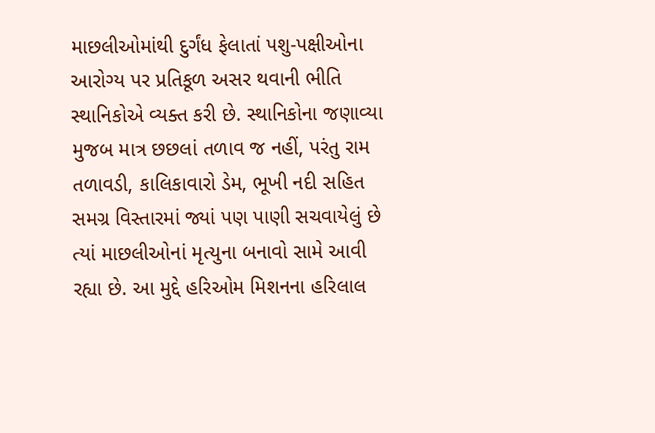માછલીઓમાંથી દુર્ગંધ ફેલાતાં પશુ-પક્ષીઓના આરોગ્ય પર પ્રતિકૂળ અસર થવાની ભીતિ સ્થાનિકોએ વ્યક્ત કરી છે. સ્થાનિકોના જણાવ્યા મુજબ માત્ર છછલાં તળાવ જ નહીં, પરંતુ રામ તળાવડી, કાલિકાવારો ડેમ, ભૂખી નદી સહિત સમગ્ર વિસ્તારમાં જ્યાં પણ પાણી સચવાયેલું છે ત્યાં માછલીઓનાં મૃત્યુના બનાવો સામે આવી રહ્યા છે. આ મુદ્દે હરિઓમ મિશનના હરિલાલ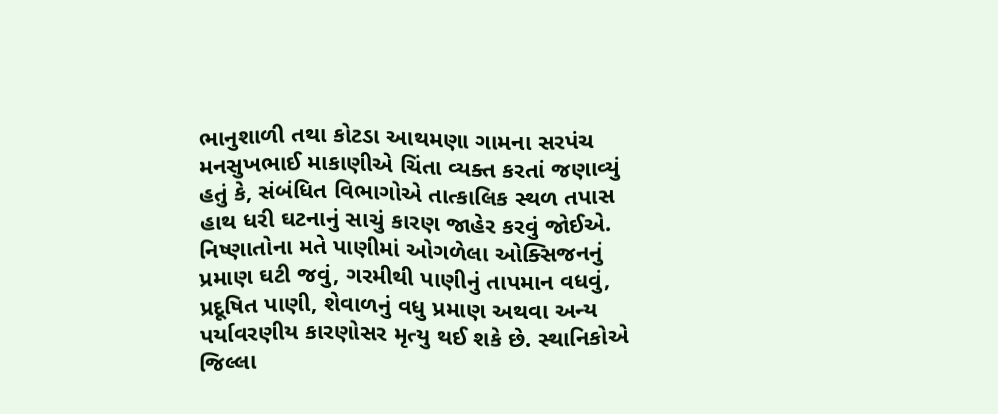ભાનુશાળી તથા કોટડા આથમણા ગામના સરપંચ મનસુખભાઈ માકાણીએ ચિંતા વ્યક્ત કરતાં જણાવ્યું હતું કે, સંબંધિત વિભાગોએ તાત્કાલિક સ્થળ તપાસ હાથ ધરી ઘટનાનું સાચું કારણ જાહેર કરવું જોઈએ. નિષ્ણાતોના મતે પાણીમાં ઓગળેલા ઓક્સિજનનું પ્રમાણ ઘટી જવું, ગરમીથી પાણીનું તાપમાન વધવું, પ્રદૂષિત પાણી, શેવાળનું વધુ પ્રમાણ અથવા અન્ય પર્યાવરણીય કારણોસર મૃત્યુ થઈ શકે છે. સ્થાનિકોએ જિલ્લા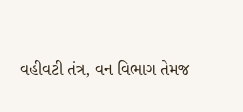વહીવટી તંત્ર, વન વિભાગ તેમજ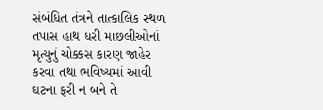સંબંધિત તંત્રને તાત્કાલિક સ્થળ તપાસ હાથ ધરી માછલીઓનાં મૃત્યુનું ચોક્કસ કારણ જાહેર કરવા તથા ભવિષ્યમાં આવી ઘટના ફરી ન બને તે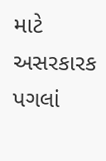માટે અસરકારક પગલાં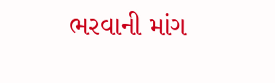ભરવાની માંગ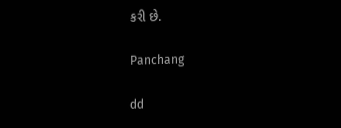કરી છે.

Panchang

dd